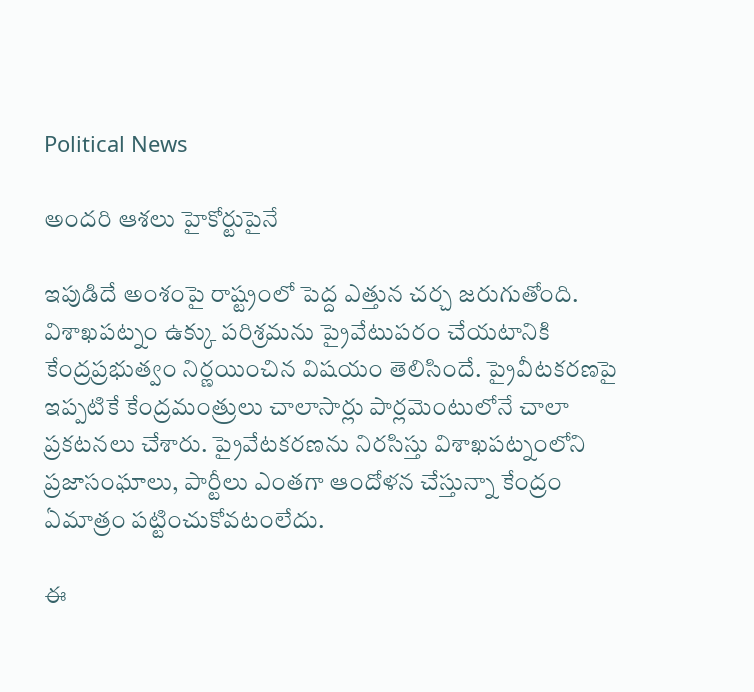Political News

అందరి ఆశలు హైకోర్టుపైనే

ఇపుడిదే అంశంపై రాష్ట్రంలో పెద్ద ఎత్తున చర్చ జరుగుతోంది. విశాఖపట్నం ఉక్కు పరిశ్రమను ప్రైవేటుపరం చేయటానికి కేంద్రప్రభుత్వం నిర్ణయించిన విషయం తెలిసిందే. ప్రైవీటకరణపై ఇప్పటికే కేంద్రమంత్రులు చాలాసార్లు పార్లమెంటులోనే చాలా ప్రకటనలు చేశారు. ప్రైవేటకరణను నిరసిస్తు విశాఖపట్నంలోని ప్రజాసంఘాలు, పార్టీలు ఎంతగా ఆందోళన చేస్తున్నా కేంద్రం ఏమాత్రం పట్టించుకోవటంలేదు.

ఈ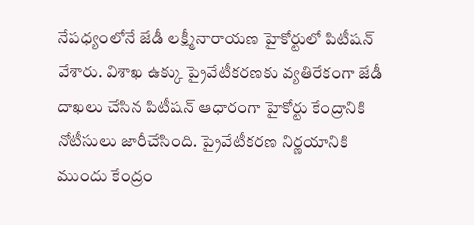నేపధ్యంలోనే జేడీ లక్ష్మీనారాయణ హైకోర్టులో పిటీషన్ వేశారు. విశాఖ ఉక్కు ప్రైవేటీకరణకు వ్యతిరేకంగా జేడీ దాఖలు చేసిన పిటీషన్ ఆధారంగా హైకోర్టు కేంద్రానికి నోటీసులు జారీచేసింది. ప్రైవేటీకరణ నిర్ణయానికి ముందు కేంద్రం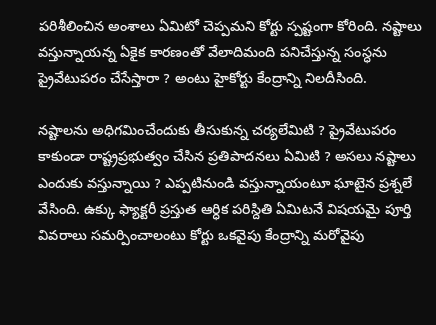పరిశీలించిన అంశాలు ఏమిటో చెప్పమని కోర్టు స్పష్టంగా కోరింది. నష్టాలు వస్తున్నాయన్న ఏకైక కారణంతో వేలాదిమంది పనిచేస్తున్న సంస్ధను ప్రైవేటుపరం చేసేస్తారా ? అంటు హైకోర్టు కేంద్రాన్ని నిలదీసింది.

నష్టాలను అధిగమించేందుకు తీసుకున్న చర్యలేమిటి ? ప్రైవేటుపరం కాకుండా రాష్ట్రప్రభుత్వం చేసిన ప్రతిపాదనలు ఏమిటి ? అసలు నష్టాలు ఎందుకు వస్తున్నాయి ? ఎప్పటినుండి వస్తున్నాయంటూ ఘాటైన ప్రశ్నలే వేసింది. ఉక్కు ఫ్యాక్టరీ ప్రస్తుత ఆర్ధిక పరిస్దితి ఏమిటనే విషయమై పూర్తి వివరాలు సమర్పించాలంటు కోర్టు ఒకవైపు కేంద్రాన్ని మరోవైపు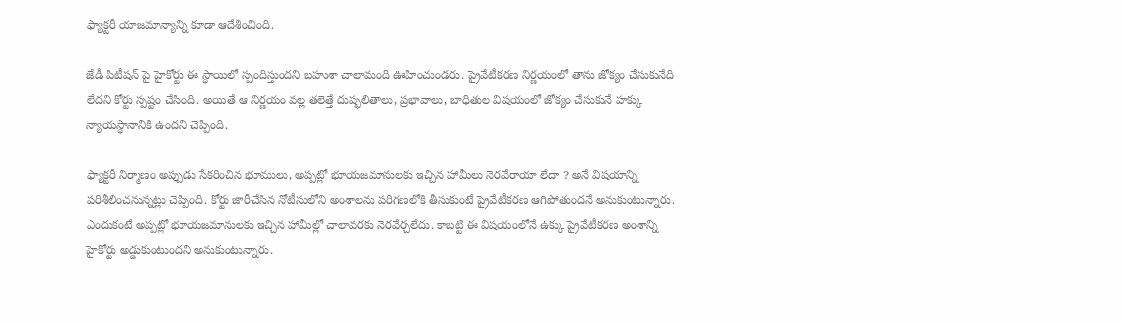ఫ్యాక్టరీ యాజమాన్యాన్ని కూడా ఆదేశించింది.

జేడీ పిటీషన్ పై హైకోర్టు ఈ స్ధాయిలో స్పందిస్తుందని బహుశా చాలామంది ఊహించుండరు. ప్రైవేటీకరణ నిర్ణయంలో తాను జోక్యం చేసుకునేది లేదని కోర్టు స్పష్టం చేసింది. అయితే ఆ నిర్ణయం వల్ల తలెత్తే దుష్ఫలితాలు, ప్రభావాలు, బాధితుల విషయంలో జోక్యం చేసుకునే హక్కు న్యాయస్ధానానికి ఉందని చెప్పింది.

ఫ్యాక్టరీ నిర్మాణం అప్పుడు సేకరించిన భూములు, అప్పట్లో భూయజమానులకు ఇచ్చిన హామీలు నెరవేరాయా లేదా ? అనే విషయాన్ని పరిశీలించనున్నట్లు చెప్పింది. కోర్టు జారీచేసిన నోటీసులోని అంశాలను పరిగణలోకి తీసుకుంటే ప్రైవేటీకరణ ఆగిపోతుందనే అనుకుంటున్నారు. ఎందుకంటే అప్పట్లో భూయజమానులకు ఇచ్చిన హామీల్లో చాలావరకు నెరవేర్చలేదు. కాబట్టి ఈ విషయంలోనే ఉక్కు ప్రైవేటీకరణ అంశాన్ని హైకోర్టు అడ్డుకుంటుందని అనుకుంటున్నారు.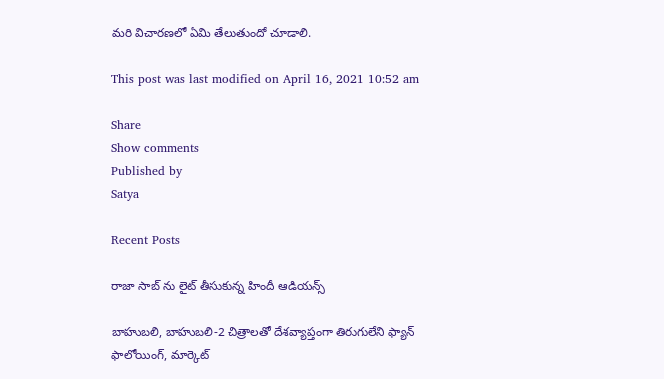మరి విచారణలో ఏమి తేలుతుందో చూడాలి.

This post was last modified on April 16, 2021 10:52 am

Share
Show comments
Published by
Satya

Recent Posts

రాజా సాబ్ ను లైట్ తీసుకున్న‌ హిందీ ఆడియ‌న్స్

బాహుబ‌లి, బాహుబ‌లి-2 చిత్రాల‌తో దేశ‌వ్యాప్తంగా తిరుగులేని ఫ్యాన్ ఫాలోయింగ్, మార్కెట్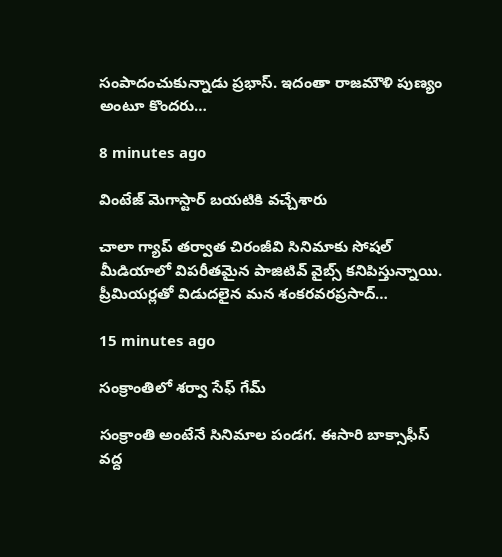సంపాదంచుకున్నాడు ప్ర‌భాస్. ఇదంతా రాజ‌మౌళి పుణ్యం అంటూ కొంద‌రు…

8 minutes ago

వింటేజ్ మెగాస్టార్ బయటికి వచ్చేశారు

చాలా గ్యాప్ తర్వాత చిరంజీవి సినిమాకు సోషల్ మీడియాలో విపరీతమైన పాజిటివ్ వైబ్స్ కనిపిస్తున్నాయి. ప్రీమియర్లతో విడుదలైన మన శంకరవరప్రసాద్…

15 minutes ago

సంక్రాంతిలో శర్వా సేఫ్ గేమ్

సంక్రాంతి అంటేనే సినిమాల పండగ. ఈసారి బాక్సాఫీస్ వద్ద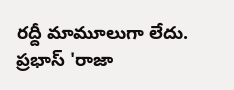రద్దీ మామూలుగా లేదు. ప్రభాస్ 'రాజా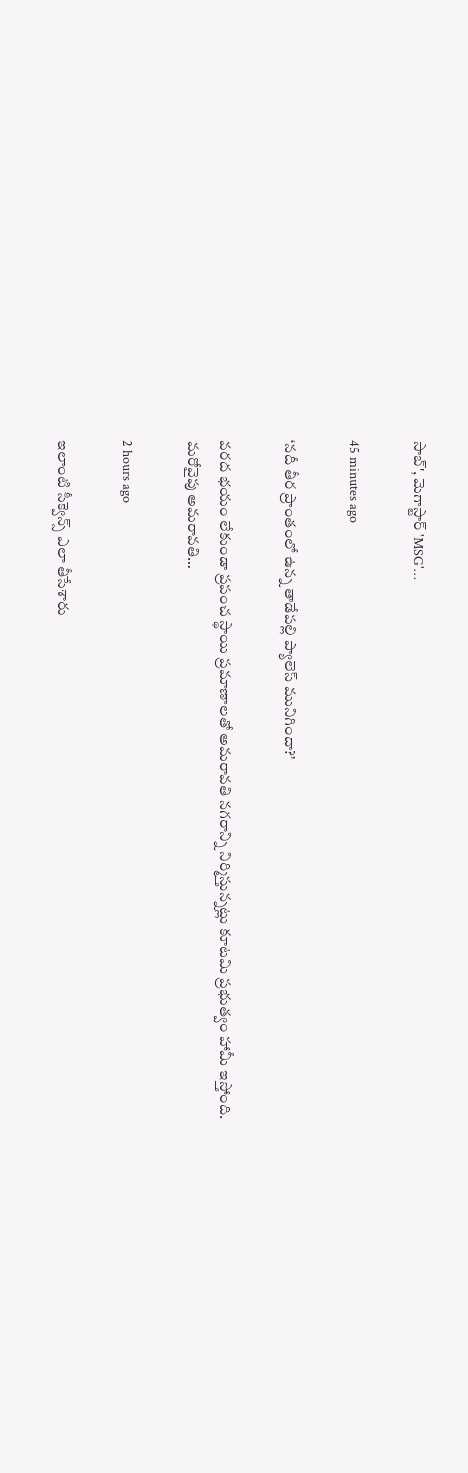సాబ్', మెగాస్టార్ 'MSG'…

45 minutes ago

‘నదీ తీర ప్రాంతంలో ఉన్న తాడేపల్లి ప్యాలెస్ మునిగిందా?’

వరద భయం లేకుండా ప్రపంచ స్థాయి ప్రమాణాలతో అమరావతి నగరాన్ని నిర్మిస్తున్నట్లు కూటమి ప్రభుత్వం హామీ ఇస్తోంది. మరోవైపు అమరావతి…

2 hours ago

ఇలాంటి సీక్వెన్స్ ఎలా తీసేశారు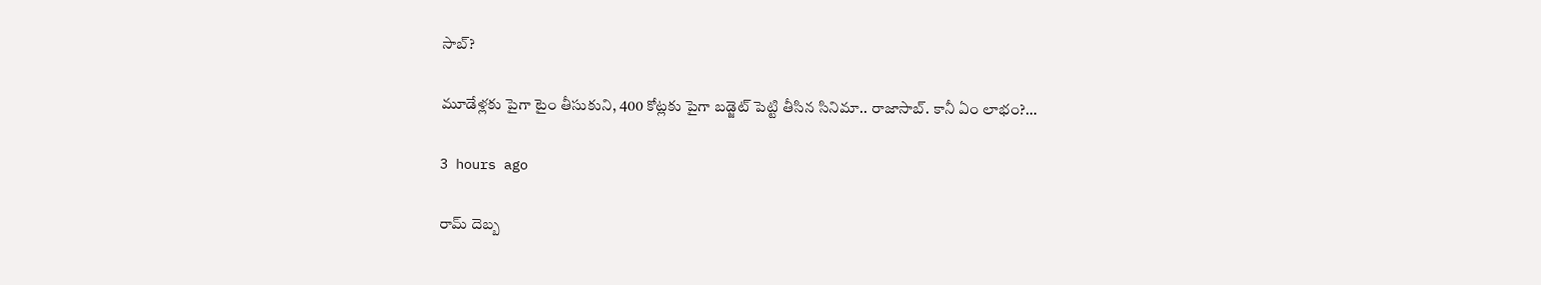సాబ్‌?

మూడేళ్ల‌కు పైగా టైం తీసుకుని, 400 కోట్ల‌కు పైగా బ‌డ్జెట్ పెట్టి తీసిన సినిమా.. రాజాసాబ్. కానీ ఏం లాభం?…

3 hours ago

రామ్ దెబ్బ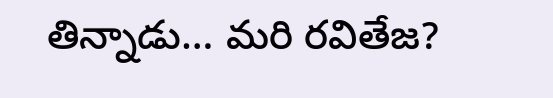తిన్నాడు… మరి రవితేజ?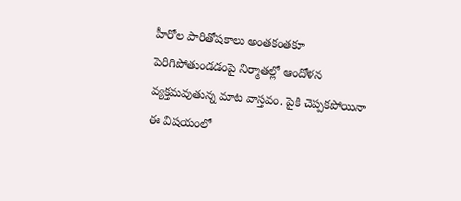హీరోల పారితోషకాలు అంతకంతకూ పెరిగిపోతుండడంపై నిర్మాతల్లో ఆందోళన వ్యక్తమవుతున్న మాట వాస్తవం. పైకి చెప్పకపోయినా ఈ విషయంలో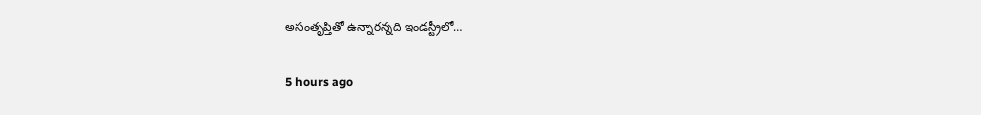అసంతృప్తితో ఉన్నారన్నది ఇండస్ట్రీలో…

5 hours ago